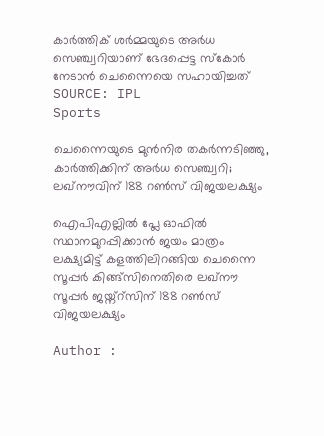കാർത്തിക് ശർമ്മയുടെ അർധ സെഞ്ച്വറിയാണ് ഭേദപ്പെട്ട സ്കോർ നേടാൻ ചെന്നൈയെ സഹായിച്ചത് SOURCE: IPL
Sports

ചെന്നൈയുടെ മുന്‍നിര തകര്‍ന്നടിഞ്ഞു, കാര്‍ത്തിക്കിന് അര്‍ധ സെഞ്ച്വറി; ലഖ്‌നൗവിന് 188 റണ്‍സ് വിജയലക്ഷ്യം

ഐപിഎല്ലില്‍ പ്ലേ ഓഫില്‍ സ്ഥാനമുറപ്പിക്കാന്‍ ജയം മാത്രം ലക്ഷ്യമിട്ട് കളത്തിലിറങ്ങിയ ചെന്നൈ സൂപ്പര്‍ കിങ്ങ്‌സിനെതിരെ ലഖ്‌നൗ സൂപ്പര്‍ ജയ്ന്റ്‌സിന് 188 റണ്‍സ് വിജയലക്ഷ്യം

Author :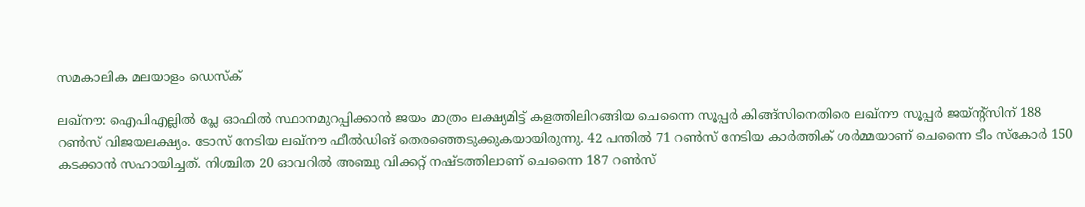സമകാലിക മലയാളം ഡെസ്ക്

ലഖ്‌നൗ: ഐപിഎല്ലില്‍ പ്ലേ ഓഫില്‍ സ്ഥാനമുറപ്പിക്കാന്‍ ജയം മാത്രം ലക്ഷ്യമിട്ട് കളത്തിലിറങ്ങിയ ചെന്നൈ സൂപ്പര്‍ കിങ്ങ്‌സിനെതിരെ ലഖ്‌നൗ സൂപ്പര്‍ ജയ്ന്റ്‌സിന് 188 റണ്‍സ് വിജയലക്ഷ്യം. ടോസ് നേടിയ ലഖ്‌നൗ ഫീല്‍ഡിങ് തെരഞ്ഞെടുക്കുകയായിരുന്നു. 42 പന്തില്‍ 71 റണ്‍സ് നേടിയ കാര്‍ത്തിക് ശര്‍മ്മയാണ് ചെന്നൈ ടീം സ്‌കോര്‍ 150 കടക്കാന്‍ സഹായിച്ചത്. നിശ്ചിത 20 ഓവറില്‍ അഞ്ചു വിക്കറ്റ് നഷ്ടത്തിലാണ് ചെന്നൈ 187 റണ്‍സ്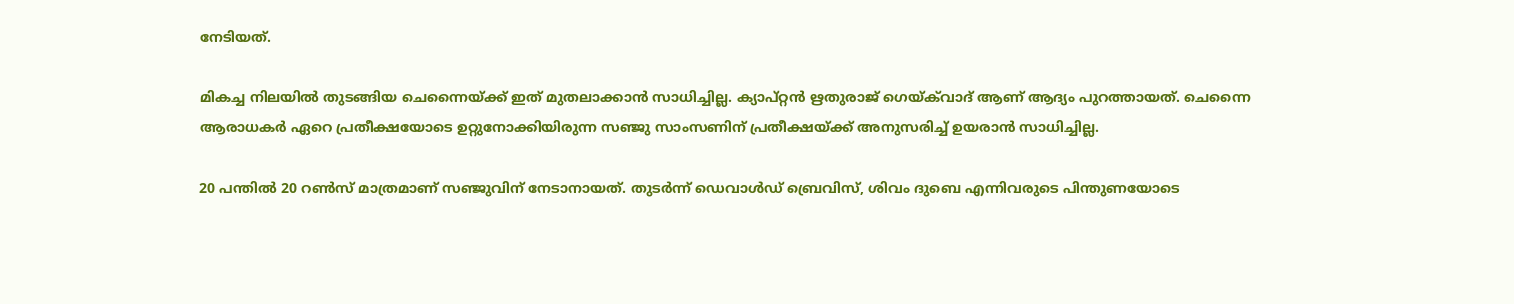നേടിയത്.

മികച്ച നിലയില്‍ തുടങ്ങിയ ചെന്നൈയ്ക്ക് ഇത് മുതലാക്കാന്‍ സാധിച്ചില്ല. ക്യാപ്റ്റന്‍ ഋതുരാജ് ഗെയ്ക്‌വാദ് ആണ് ആദ്യം പുറത്തായത്. ചെന്നൈ ആരാധകര്‍ ഏറെ പ്രതീക്ഷയോടെ ഉറ്റുനോക്കിയിരുന്ന സഞ്ജു സാംസണിന് പ്രതീക്ഷയ്ക്ക് അനുസരിച്ച് ഉയരാന്‍ സാധിച്ചില്ല.

20 പന്തില്‍ 20 റണ്‍സ് മാത്രമാണ് സഞ്ജുവിന് നേടാനായത്. തുടര്‍ന്ന് ഡെവാള്‍ഡ് ബ്രെവിസ്, ശിവം ദുബെ എന്നിവരുടെ പിന്തുണയോടെ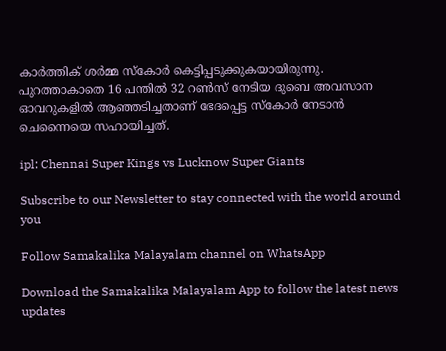കാര്‍ത്തിക് ശര്‍മ്മ സ്‌കോര്‍ കെട്ടിപ്പടുക്കുകയായിരുന്നു. പുറത്താകാതെ 16 പന്തില്‍ 32 റണ്‍സ് നേടിയ ദുബെ അവസാന ഓവറുകളില്‍ ആഞ്ഞടിച്ചതാണ് ഭേദപ്പെട്ട സ്‌കോര്‍ നേടാന്‍ ചെന്നൈയെ സഹായിച്ചത്.

ipl: Chennai Super Kings vs Lucknow Super Giants

Subscribe to our Newsletter to stay connected with the world around you

Follow Samakalika Malayalam channel on WhatsApp

Download the Samakalika Malayalam App to follow the latest news updates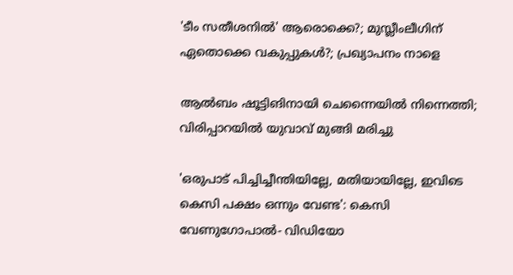'ടീം സതീശനില്‍' ആരൊക്കെ?; മുസ്ലീംലീഗിന് ഏതൊക്കെ വകുപ്പുകള്‍?; പ്രഖ്യാപനം നാളെ

ആല്‍ബം ഷൂട്ടിങിനായി ചെന്നൈയില്‍ നിന്നെത്തി; വിരിപ്പാറയില്‍ യുവാവ് മുങ്ങി മരിച്ചു

'ഒരുപാട് പിച്ചിച്ചീന്തിയില്ലേ, മതിയായില്ലേ, ഇവിടെ കെസി പക്ഷം ഒന്നും വേണ്ട': കെസി വേണുഗോപാല്‍- വിഡിയോ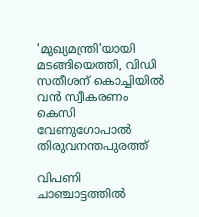'മുഖ്യമന്ത്രി'യായി മടങ്ങിയെത്തി, വിഡി സതീശന് കൊച്ചിയില്‍ വന്‍ സ്വീകരണം കെസി വേണുഗോപാല്‍ തിരുവനന്തപുരത്ത്

വിപണി ചാഞ്ചാട്ടത്തില്‍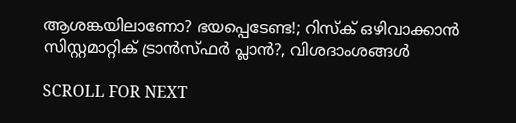ആശങ്കയിലാണോ? ഭയപ്പെടേണ്ട!; റിസ്‌ക് ഒഴിവാക്കാന്‍ സിസ്റ്റമാറ്റിക് ട്രാന്‍സ്ഫര്‍ പ്ലാന്‍?, വിശദാംശങ്ങള്‍

SCROLL FOR NEXT